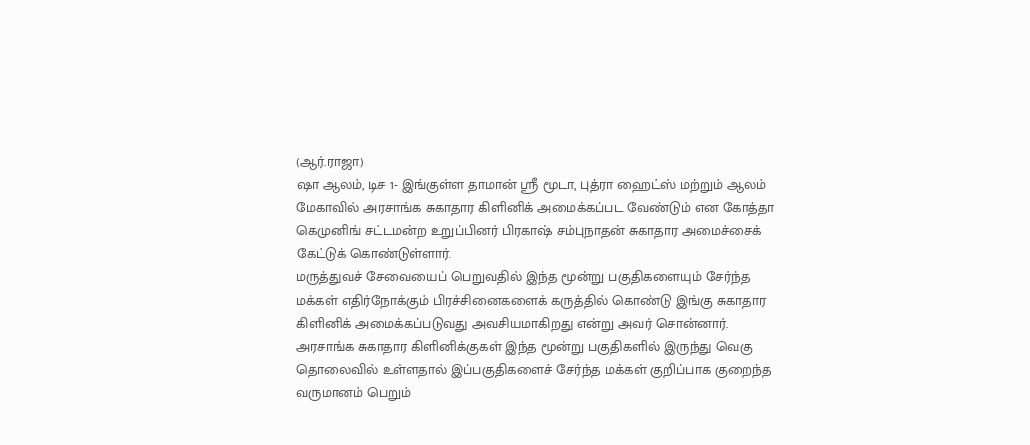(ஆர்.ராஜா)
ஷா ஆலம், டிச 1- இங்குள்ள தாமான் ஸ்ரீ மூடா, புத்ரா ஹைட்ஸ் மற்றும் ஆலம் மேகாவில் அரசாங்க சுகாதார கிளினிக் அமைக்கப்பட வேண்டும் என கோத்தா கெமுனிங் சட்டமன்ற உறுப்பினர் பிரகாஷ் சம்புநாதன் சுகாதார அமைச்சைக் கேட்டுக் கொண்டுள்ளார்.
மருத்துவச் சேவையைப் பெறுவதில் இந்த மூன்று பகுதிகளையும் சேர்ந்த மக்கள் எதிர்நோக்கும் பிரச்சினைகளைக் கருத்தில் கொண்டு இங்கு சுகாதார கிளினிக் அமைக்கப்படுவது அவசியமாகிறது என்று அவர் சொன்னார்.
அரசாங்க சுகாதார கிளினிக்குகள் இந்த மூன்று பகுதிகளில் இருந்து வெகு தொலைவில் உள்ளதால் இப்பகுதிகளைச் சேர்ந்த மக்கள் குறிப்பாக குறைந்த வருமானம் பெறும்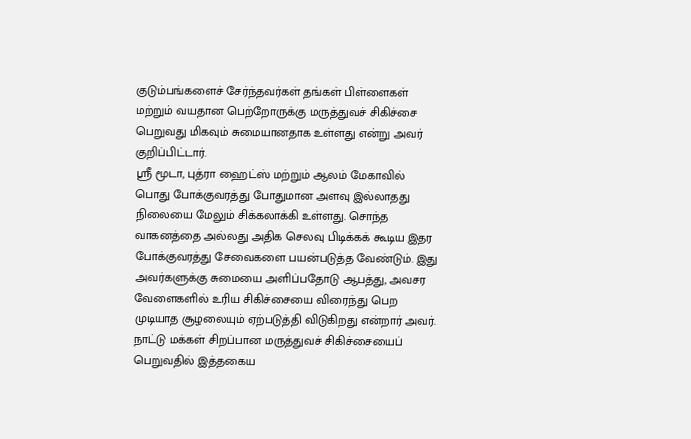குடும்பங்களைச் சேர்ந்தவர்கள் தங்கள் பிள்ளைகள் மற்றும் வயதான பெற்றோருக்கு மருத்துவச் சிகிச்சை பெறுவது மிகவும் சுமையானதாக உள்ளது என்று அவர் குறிப்பிட்டார்.
ஸ்ரீ மூடா, புத்ரா ஹைட்ஸ் மற்றும் ஆலம் மேகாவில் பொது போக்குவரத்து போதுமான அளவு இல்லாதது நிலையை மேலும் சிக்கலாக்கி உள்ளது. சொந்த வாகனத்தை அல்லது அதிக செலவு பிடிக்கக் கூடிய இதர போக்குவரத்து சேவைகளை பயன்படுத்த வேண்டும். இது அவர்களுக்கு சுமையை அளிப்பதோடு ஆபத்து, அவசர வேளைகளில் உரிய சிகிச்சையை விரைந்து பெற முடியாத சூழலையும் ஏற்படுத்தி விடுகிறது என்றார் அவர்.
நாட்டு மக்கள் சிறப்பான மருத்துவச் சிகிச்சையைப் பெறுவதில் இத்தகைய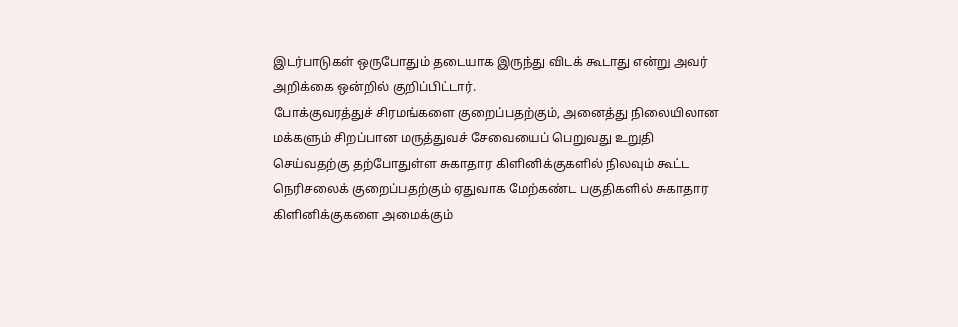இடர்பாடுகள் ஒருபோதும் தடையாக இருந்து விடக் கூடாது என்று அவர் அறிக்கை ஒன்றில் குறிப்பிட்டார்.
போக்குவரத்துச் சிரமங்களை குறைப்பதற்கும், அனைத்து நிலையிலான மக்களும் சிறப்பான மருத்துவச் சேவையைப் பெறுவது உறுதி செய்வதற்கு தற்போதுள்ள சுகாதார கிளினிக்குகளில் நிலவும் கூட்ட நெரிசலைக் குறைப்பதற்கும் ஏதுவாக மேற்கண்ட பகுதிகளில் சுகாதார கிளினிக்குகளை அமைக்கும்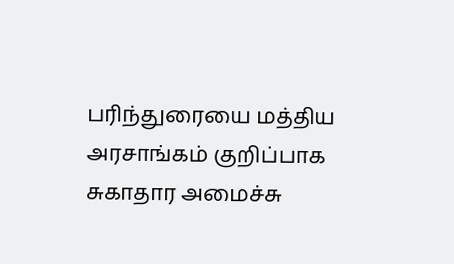பரிந்துரையை மத்திய அரசாங்கம் குறிப்பாக சுகாதார அமைச்சு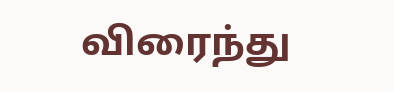விரைந்து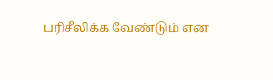பரிசீலிக்க வேண்டும் என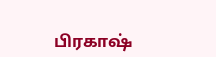பிரகாஷ்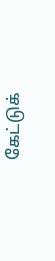கேட்டுக்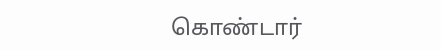கொண்டார்